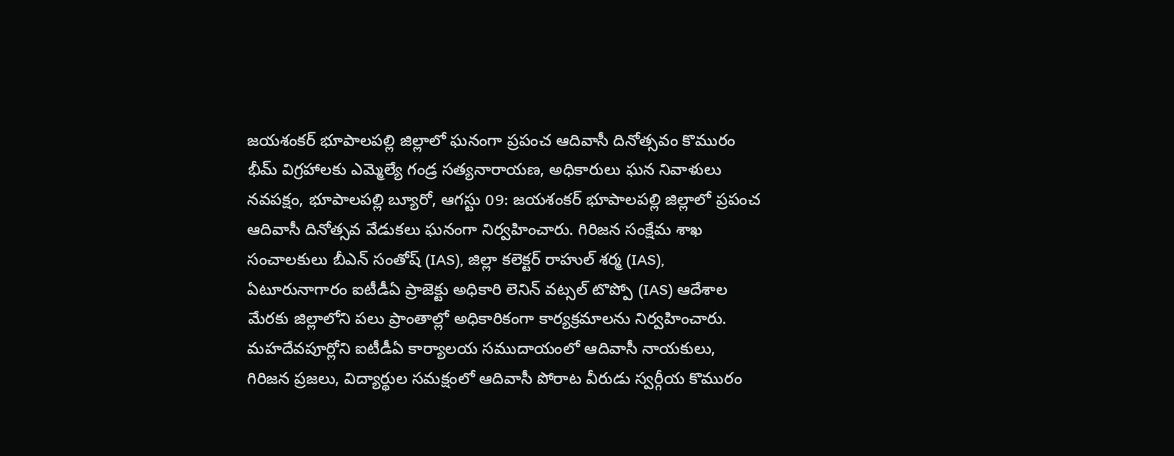జయశంకర్ భూపాలపల్లి జిల్లాలో ఘనంగా ప్రపంచ ఆదివాసీ దినోత్సవం కొమురం భీమ్ విగ్రహాలకు ఎమ్మెల్యే గండ్ర సత్యనారాయణ, అధికారులు ఘన నివాళులు
నవపక్షం, భూపాలపల్లి బ్యూరో, ఆగస్టు 09: జయశంకర్ భూపాలపల్లి జిల్లాలో ప్రపంచ ఆదివాసీ దినోత్సవ వేడుకలు ఘనంగా నిర్వహించారు. గిరిజన సంక్షేమ శాఖ సంచాలకులు బీఎన్ సంతోష్ (IAS), జిల్లా కలెక్టర్ రాహుల్ శర్మ (IAS), ఏటూరునాగారం ఐటీడీఏ ప్రాజెక్టు అధికారి లెనిన్ వట్సల్ టొప్పో (IAS) ఆదేశాల మేరకు జిల్లాలోని పలు ప్రాంతాల్లో అధికారికంగా కార్యక్రమాలను నిర్వహించారు. మహదేవపూర్లోని ఐటీడీఏ కార్యాలయ సముదాయంలో ఆదివాసీ నాయకులు, గిరిజన ప్రజలు, విద్యార్థుల సమక్షంలో ఆదివాసీ పోరాట వీరుడు స్వర్గీయ కొమురం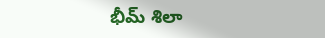భీమ్ శిలా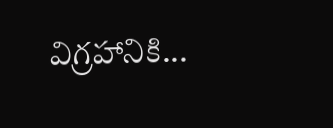విగ్రహానికి...